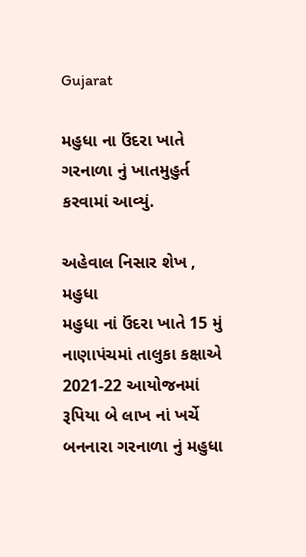Gujarat

મહુધા ના ઉંદરા ખાતે ગરનાળા નું ખાતમુહુર્ત કરવામાં આવ્યું.

અહેવાલ નિસાર શેખ ,
મહુધા
મહુધા નાં ઉંદરા ખાતે 15 મું નાણાપંચમાં તાલુકા કક્ષાએ 2021-22 આયોજનમાં રૂપિયા બે લાખ નાં ખર્ચે બનનારા ગરનાળા નું મહુધા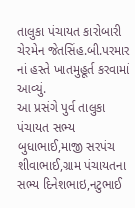તાલુકા પંચાયત કારોબારી ચેરમેન જેતસિંહ.બી.પરમાર નાં હસ્તે ખાતમુહૂર્ત કરવામાં આવ્યું.
આ પ્રસંગે પુર્વ તાલુકા પંચાયત સભ્ય બુધાભાઈ,માજી સરપંચ શીવાભાઈ,ગ્રામ પંચાયતના સભ્ય દિનેશભાઇ,નટુભાઈ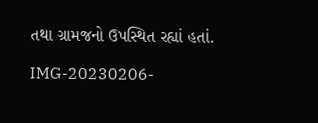તથા ગ્રામજનો ઉપસ્થિત રહ્યાં હતાં.

IMG-20230206-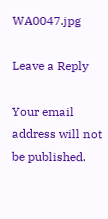WA0047.jpg

Leave a Reply

Your email address will not be published.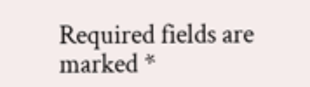Required fields are marked *